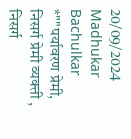20/09/2024
Madhukar Bachulkar
*""पर्यावरण प्रेमी, निसर्ग प्रेमी व्यक्ती , निसर्ग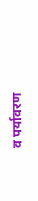व पर्यावरण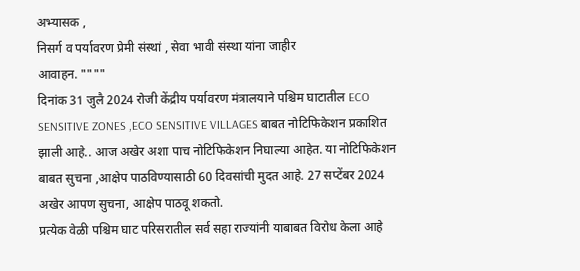अभ्यासक ,
निसर्ग व पर्यावरण प्रेमी संस्थां , सेवा भावी संस्था यांना जाहीर
आवाहन. """"
दिनांक 31 जुलै 2024 रोजी केंद्रीय पर्यावरण मंत्रालयाने पश्चिम घाटातील ECO SENSITIVE ZONES ,ECO SENSITIVE VILLAGES बाबत नोटिफिकेशन प्रकाशित झाली आहे.. आज अखेर अशा पाच नोटिफिकेशन निघाल्या आहेत. या नोटिफिकेशन बाबत सुचना ,आक्षेप पाठविण्यासाठी 60 दिवसांची मुदत आहे. 27 सप्टेंबर 2024 अखेर आपण सुचना, आक्षेप पाठवू शकतो.
प्रत्येक वेळी पश्चिम घाट परिसरातील सर्व सहा राज्यांनी याबाबत विरोध केला आहे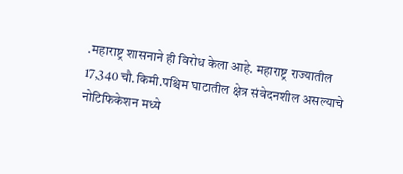.महाराष्ट्र शासनाने ही विरोध केला आहे. महाराष्ट्र राज्यातील 17,340 चौ.किमी.पश्चिम घाटातील क्षेत्र संवेदनशील असल्याचे नोटिफिकेशन मध्ये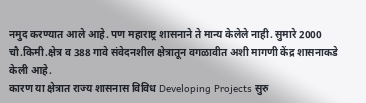नमुद करण्यात आले आहे. पण महाराष्ट्र शासनाने ते मान्य केलेले नाही. सुमारे 2000 चौ.किमी.क्षेत्र व 388 गावे संवेदनशील क्षेत्रातून वगळावीत अशी मागणी केंद्र शासनाकडे केली आहे.
कारण या क्षेत्रात राज्य शासनास विविध Developing Projects सुरु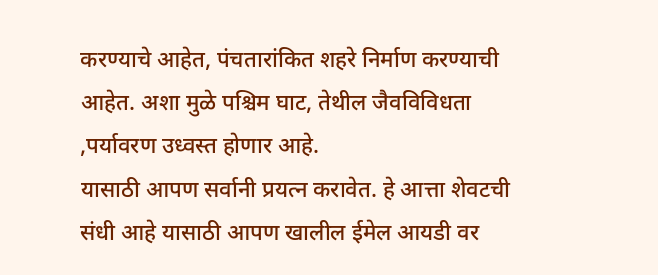करण्याचे आहेत, पंचतारांकित शहरे निर्माण करण्याची आहेत. अशा मुळे पश्चिम घाट, तेथील जैवविविधता ,पर्यावरण उध्वस्त होणार आहे.
यासाठी आपण सर्वानी प्रयत्न करावेत. हे आत्ता शेवटची संधी आहे यासाठी आपण खालील ईमेल आयडी वर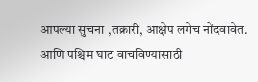आपल्या सुचना ,तक्रारी, आक्षेप लगेच नोंदवावेत. आणि पश्चिम घाट वाचविण्यासाठी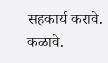सहकार्य करावे. कळावे.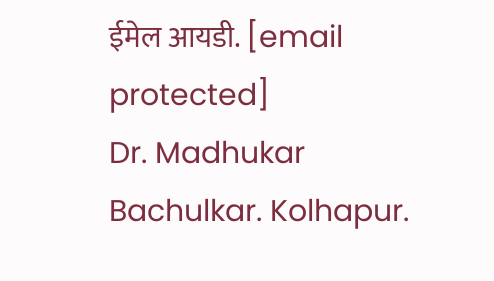ईमेल आयडी. [email protected]
Dr. Madhukar Bachulkar. Kolhapur.